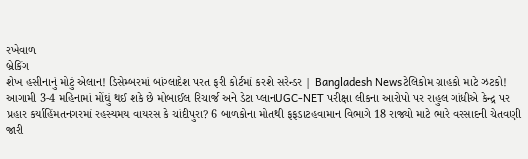રખેવાળ
બ્રેકિંગ
શેખ હસીનાનું મોટું એલાન! ડિસેમ્બરમાં બાંગ્લાદેશ પરત ફરી કોર્ટમાં કરશે સરેન્ડર | Bangladesh Newsટેલિકોમ ગ્રાહકો માટે ઝટકો! આગામી 3-4 મહિનામાં મોંઘું થઈ શકે છે મોબાઈલ રિચાર્જ અને ડેટા પ્લાનUGC-NET પરીક્ષા લીકના આરોપો પર રાહુલ ગાંધીએ કેન્દ્ર પર પ્રહાર કર્યાહિંમતનગરમાં રહસ્યમય વાયરસ કે ચાંદીપુરા? 6 બાળકોના મોતથી ફફડાટહવામાન વિભાગે 18 રાજ્યો માટે ભારે વરસાદની ચેતવણી જારી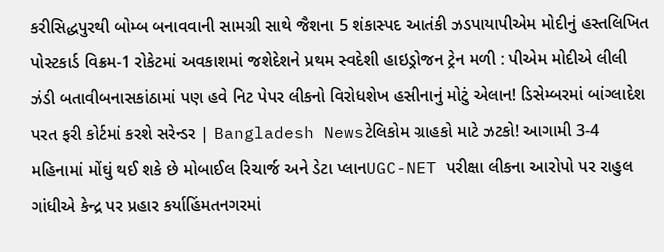કરીસિદ્ધપુરથી બોમ્બ બનાવવાની સામગ્રી સાથે જૈશના 5 શંકાસ્પદ આતંકી ઝડપાયાપીએમ મોદીનું હસ્તલિખિત પોસ્ટકાર્ડ વિક્રમ-1 રોકેટમાં અવકાશમાં જશેદેશને પ્રથમ સ્વદેશી હાઇડ્રોજન ટ્રેન મળી : પીએમ મોદીએ લીલી ઝંડી બતાવીબનાસકાંઠામાં પણ હવે નિટ પેપર લીકનો વિરોધશેખ હસીનાનું મોટું એલાન! ડિસેમ્બરમાં બાંગ્લાદેશ પરત ફરી કોર્ટમાં કરશે સરેન્ડર | Bangladesh Newsટેલિકોમ ગ્રાહકો માટે ઝટકો! આગામી 3-4 મહિનામાં મોંઘું થઈ શકે છે મોબાઈલ રિચાર્જ અને ડેટા પ્લાનUGC-NET પરીક્ષા લીકના આરોપો પર રાહુલ ગાંધીએ કેન્દ્ર પર પ્રહાર કર્યાહિંમતનગરમાં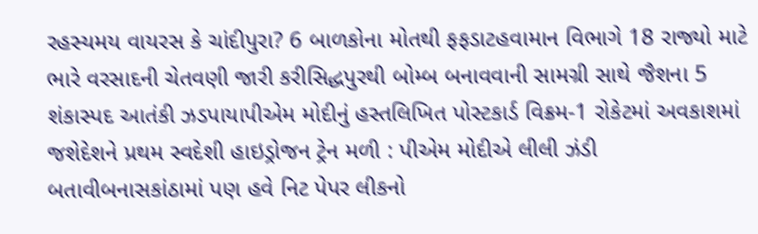રહસ્યમય વાયરસ કે ચાંદીપુરા? 6 બાળકોના મોતથી ફફડાટહવામાન વિભાગે 18 રાજ્યો માટે ભારે વરસાદની ચેતવણી જારી કરીસિદ્ધપુરથી બોમ્બ બનાવવાની સામગ્રી સાથે જૈશના 5 શંકાસ્પદ આતંકી ઝડપાયાપીએમ મોદીનું હસ્તલિખિત પોસ્ટકાર્ડ વિક્રમ-1 રોકેટમાં અવકાશમાં જશેદેશને પ્રથમ સ્વદેશી હાઇડ્રોજન ટ્રેન મળી : પીએમ મોદીએ લીલી ઝંડી બતાવીબનાસકાંઠામાં પણ હવે નિટ પેપર લીકનો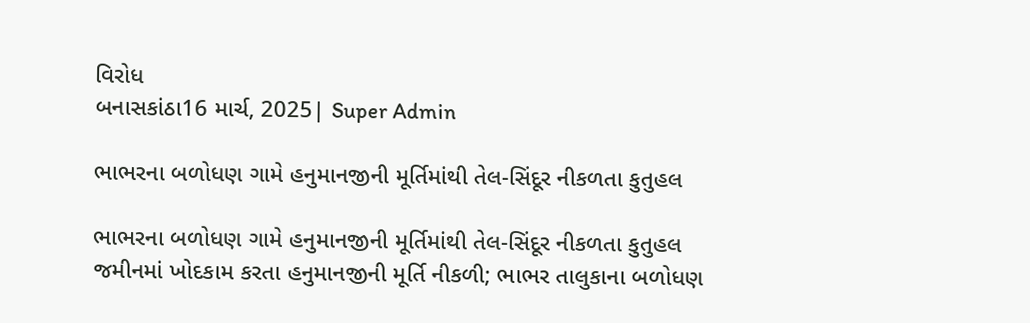વિરોધ
બનાસકાંઠા16 માર્ચ, 2025| Super Admin

ભાભરના બળોધણ ગામે હનુમાનજીની મૂર્તિમાંથી તેલ-સિંદૂર નીકળતા કુતુહલ

ભાભરના બળોધણ ગામે હનુમાનજીની મૂર્તિમાંથી તેલ-સિંદૂર નીકળતા કુતુહલ
જમીનમાં ખોદકામ કરતા હનુમાનજીની મૂર્તિ નીકળી; ભાભર તાલુકાના બળોધણ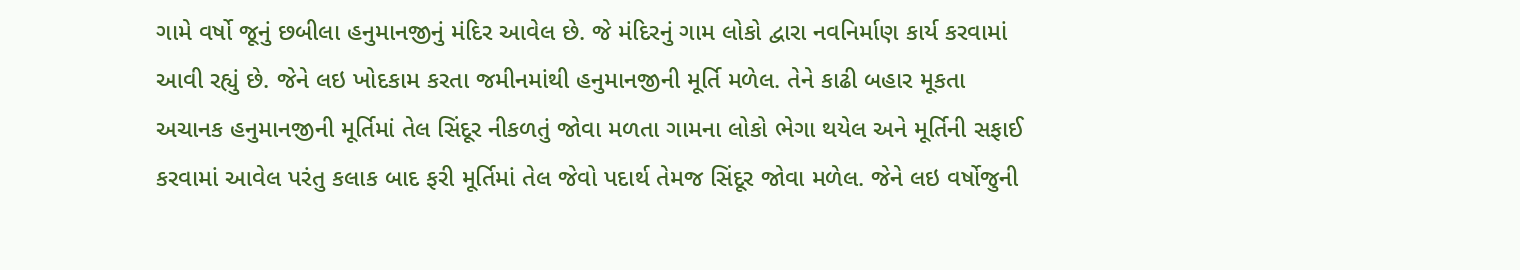ગામે વર્ષો જૂનું છબીલા હનુમાનજીનું મંદિર આવેલ છે. જે મંદિરનું ગામ લોકો દ્વારા નવનિર્માણ કાર્ય કરવામાં આવી રહ્યું છે. જેને લઇ ખોદકામ કરતા જમીનમાંથી હનુમાનજીની મૂર્તિ મળેલ. તેને કાઢી બહાર મૂકતા અચાનક હનુમાનજીની મૂર્તિમાં તેલ સિંદૂર નીકળતું જોવા મળતા ગામના લોકો ભેગા થયેલ અને મૂર્તિની સફાઈ કરવામાં આવેલ પરંતુ કલાક બાદ ફરી મૂર્તિમાં તેલ જેવો પદાર્થ તેમજ સિંદૂર જોવા મળેલ. જેને લઇ વર્ષોજુની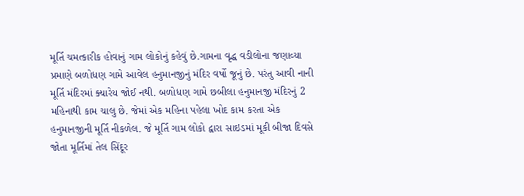મૂર્તિ ચમત્કારીક હોવાનું ગામ લોકોનું કહેવું છે.ગામના વૃદ્ધ વડીલોના જણાવ્યા પ્રમાણે બળોધણ ગામે આવેલ હનુમાનજીનું મંદિર વર્ષો જૂનું છે. પરંતુ આવી નાની મૂર્તિ મંદિરમાં ક્યારેય જોઈ નથી. બળોધણ ગામે છબીલા હનુમાનજી મંદિરનું 2 મહિનાથી કામ ચાલુ છે. જેમાં એક મહિના પહેલા ખોદ કામ કરતા એક હનુમાનજીની મૂર્તિ નીકળેલ. જે મૂર્તિ ગામ લોકો દ્વારા સાઇડમાં મૂકી બીજા દિવસે જોતા મૂર્તિમાં તેલ સિંદૂર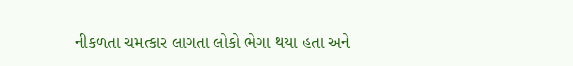નીકળતા ચમત્કાર લાગતા લોકો ભેગા થયા હતા અને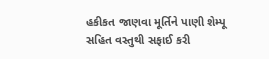હકીકત જાણવા મૂર્તિને પાણી શેમ્પૂ સહિત વસ્તુથી સફાઈ કરી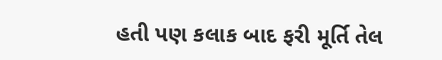હતી પણ કલાક બાદ ફરી મૂર્તિ તેલ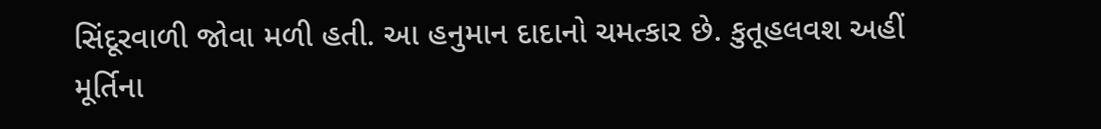સિંદૂરવાળી જોવા મળી હતી. આ હનુમાન દાદાનો ચમત્કાર છે. કુતૂહલવશ અહીં મૂર્તિના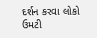દર્શન કરવા લોકો ઉમટી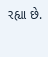રહ્યા છે.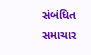સંબંધિત સમાચાર